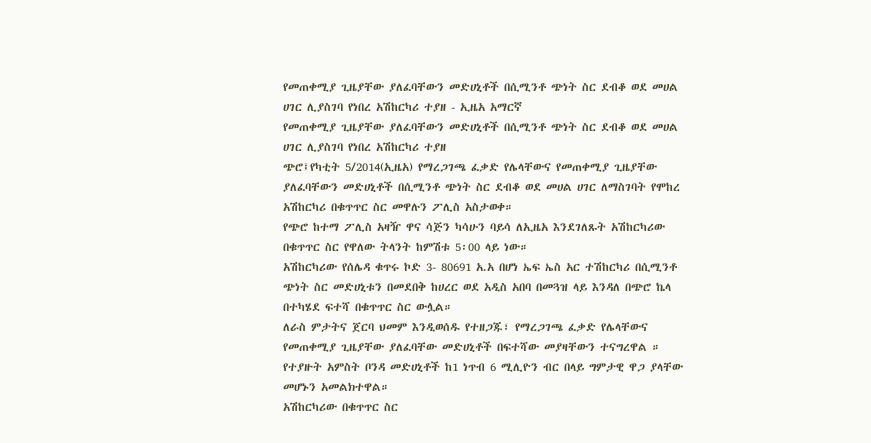የመጠቀሚያ ጊዜያቸው ያለፈባቸውን መድሀኒቶች በሲሚንቶ ጭነት ስር ደብቆ ወደ መሀል ሀገር ሊያስገባ የነበረ አሽከርካሪ ተያዘ - ኢዜአ አማርኛ
የመጠቀሚያ ጊዜያቸው ያለፈባቸውን መድሀኒቶች በሲሚንቶ ጭነት ስር ደብቆ ወደ መሀል ሀገር ሊያስገባ የነበረ አሽከርካሪ ተያዘ
ጭሮ፤የካቲት 5/2014(ኢዜአ) የማረጋገጫ ፈቃድ የሌላቸውና የመጠቀሚያ ጊዜያቸው ያለፈባቸውን መድሀኒቶች በሲሚንቶ ጭነት ስር ደብቆ ወደ መሀል ሀገር ለማስገባት የሞከረ አሽከርካሪ በቁጥጥር ስር መዋሉን ፖሊስ አስታወቀ።
የጭሮ ከተማ ፖሊስ አዛዥ ዋና ሳጅን ካሳሁን ባይሳ ለኢዜአ እንደገለጹት አሽከርካሪው በቁጥጥር ስር የዋለው ትላንት ከምሽቱ 5፡00 ላይ ነው።
አሽከርካሪው የሰሌዳ ቁጥሩ ኮድ 3- 80691 አ.አ በሆነ ኤፍ ኤስ አር ተሽከርካሪ በሲሚንቶ ጭነት ስር መድሀኒቱን በመደበቅ ከሀረር ወደ አዲስ አበባ በመጓዝ ላይ እንዳለ በጭሮ ኬላ በተካሄደ ፍተሻ በቁጥጥር ስር ውሏል።
ለራስ ምታትና ጀርባ ህመም እንዲወሰዱ የተዘጋጁ፣ የማረጋገጫ ፈቃድ የሌላቸውና የመጠቀሚያ ጊዜያቸው ያለፈባቸው መድሀኒቶች በፍተሻው መያዛቸውን ተናግረዋል ።
የተያዙት አምስት ቦንዳ መድሀኒቶች ከ1 ነጥብ 6 ሚሊዮን ብር በላይ ግምታዊ ዋጋ ያላቸው መሆኑን አመልክተዋል።
አሽከርካሪው በቁጥጥር ስር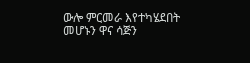ውሎ ምርመራ እየተካሄደበት መሆኑን ዋና ሳጅን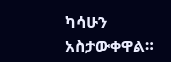ካሳሁን አስታውቀዋል።